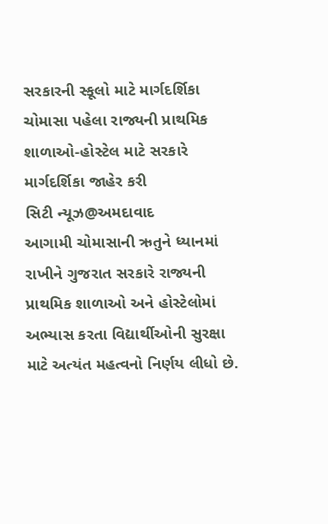સરકારની સ્કૂલો માટે માર્ગદર્શિકા
ચોમાસા પહેલા રાજ્યની પ્રાથમિક શાળાઓ-હોસ્ટેલ માટે સરકારે માર્ગદર્શિકા જાહેર કરી
સિટી ન્યૂઝ@અમદાવાદ
આગામી ચોમાસાની ઋતુને ધ્યાનમાં રાખીને ગુજરાત સરકારે રાજ્યની પ્રાથમિક શાળાઓ અને હોસ્ટેલોમાં અભ્યાસ કરતા વિદ્યાર્થીઓની સુરક્ષા માટે અત્યંત મહત્વનો નિર્ણય લીધો છે.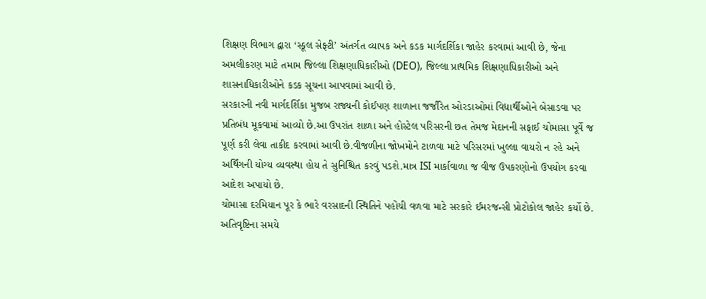શિક્ષણ વિભાગ દ્વારા ‘સ્કૂલ સેફ્ટી’ અંતર્ગત વ્યાપક અને કડક માર્ગદર્શિકા જાહેર કરવામાં આવી છે, જેના અમલીકરણ માટે તમામ જિલ્લા શિક્ષણાધિકારીઓ (DEO), જિલ્લા પ્રાથમિક શિક્ષણાધિકારીઓ અને શાસનાધિકારીઓને કડક સૂચના આપવામાં આવી છે.
સરકારની નવી માર્ગદર્શિકા મુજબ રાજ્યની કોઈપણ શાળાના જર્જરિત ઓરડાઓમાં વિદ્યાર્થીઓને બેસાડવા પર પ્રતિબંધ મૂકવામાં આવ્યો છે.આ ઉપરાંત શાળા અને હોસ્ટેલ પરિસરની છત તેમજ મેદાનની સફાઈ ચોમાસા પૂર્વે જ પૂર્ણ કરી લેવા તાકીદ કરવામાં આવી છે.વીજળીના જોખમોને ટાળવા માટે પરિસરમાં ખુલ્લા વાયરો ન રહે અને અર્થિંગની યોગ્ય વ્યવસ્થા હોય તે સુનિશ્ચિત કરવું પડશે.માત્ર ISI માર્કાવાળા જ વીજ ઉપકરણોનો ઉપયોગ કરવા આદેશ અપાયો છે.
ચોમાસા દરમિયાન પૂર કે ભારે વરસાદની સ્થિતિને પહોંચી વળવા માટે સરકારે ઈમરજન્સી પ્રોટોકોલ જાહેર કર્યો છે. અતિવૃષ્ટિના સમયે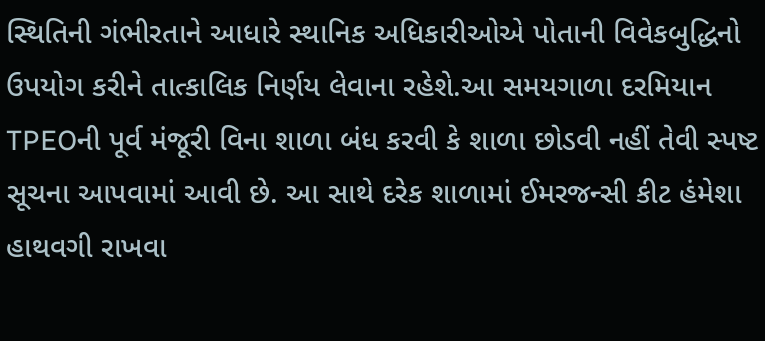સ્થિતિની ગંભીરતાને આધારે સ્થાનિક અધિકારીઓએ પોતાની વિવેકબુદ્ધિનો ઉપયોગ કરીને તાત્કાલિક નિર્ણય લેવાના રહેશે.આ સમયગાળા દરમિયાન TPEOની પૂર્વ મંજૂરી વિના શાળા બંધ કરવી કે શાળા છોડવી નહીં તેવી સ્પષ્ટ સૂચના આપવામાં આવી છે. આ સાથે દરેક શાળામાં ઈમરજન્સી કીટ હંમેશા હાથવગી રાખવા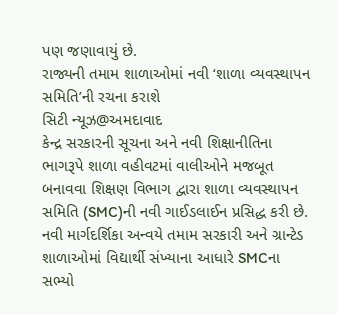પણ જણાવાયું છે.
રાજ્યની તમામ શાળાઓમાં નવી ‘શાળા વ્યવસ્થાપન સમિતિ’ની રચના કરાશે
સિટી ન્યૂઝ@અમદાવાદ
કેન્દ્ર સરકારની સૂચના અને નવી શિક્ષાનીતિના ભાગરૂપે શાળા વહીવટમાં વાલીઓને મજબૂત બનાવવા શિક્ષણ વિભાગ દ્વારા શાળા વ્યવસ્થાપન સમિતિ (SMC)ની નવી ગાઈડલાઈન પ્રસિદ્ધ કરી છે. નવી માર્ગદર્શિકા અન્વયે તમામ સરકારી અને ગ્રાન્ટેડ શાળાઓમાં વિદ્યાર્થી સંખ્યાના આધારે SMCના સભ્યો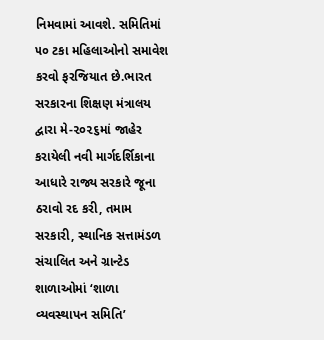નિમવામાં આવશે. સમિતિમાં ૫૦ ટકા મહિલાઓનો સમાવેશ કરવો ફરજિયાત છે.ભારત સરકારના શિક્ષણ મંત્રાલય દ્વારા મે-૨૦૨૬માં જાહેર કરાયેલી નવી માર્ગદર્શિકાના આધારે રાજ્ય સરકારે જૂના ઠરાવો રદ કરી, તમામ સરકારી, સ્થાનિક સત્તામંડળ સંચાલિત અને ગ્રાન્ટેડ શાળાઓમાં ‘શાળા વ્યવસ્થાપન સમિતિ’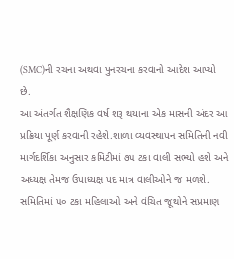(SMC)ની રચના અથવા પુનરચના કરવાનો આદેશ આપ્યો છે.
આ અંતર્ગત શૈક્ષણિક વર્ષ શરૂ થયાના એક માસની અંદર આ પ્રક્રિયા પૂર્ણ કરવાની રહેશે.શાળા વ્યવસ્થાપન સમિતિની નવી માર્ગદર્શિકા અનુસાર કમિટીમાં ૭૫ ટકા વાલી સભ્યો હશે અને અધ્યક્ષ તેમજ ઉપાધ્યક્ષ પદ માત્ર વાલીઓને જ મળશે. સમિતિમાં ૫૦ ટકા મહિલાઓ અને વંચિત જૂથોને સપ્રમાણ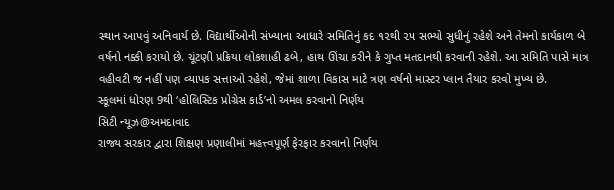સ્થાન આપવું અનિવાર્ય છે. વિદ્યાર્થીઓની સંખ્યાના આધારે સમિતિનું કદ ૧૨થી ૨૫ સભ્યો સુધીનું રહેશે અને તેમનો કાર્યકાળ બે વર્ષનો નક્કી કરાયો છે. ચૂંટણી પ્રક્રિયા લોકશાહી ઢબે, હાથ ઊંચા કરીને કે ગુપ્ત મતદાનથી કરવાની રહેશે. આ સમિતિ પાસે માત્ર વહીવટી જ નહીં પણ વ્યાપક સત્તાઓ રહેશે, જેમાં શાળા વિકાસ માટે ત્રણ વર્ષનો માસ્ટર પ્લાન તૈયાર કરવો મુખ્ય છે.
સ્કૂલમાં ધોરણ 9થી ‘હોલિસ્ટિક પ્રોગ્રેસ કાર્ડ’નો અમલ કરવાનો નિર્ણય
સિટી ન્યૂઝ@અમદાવાદ
રાજ્ય સરકાર દ્વારા શિક્ષણ પ્રણાલીમાં મહત્ત્વપૂર્ણ ફેરફાર કરવાનો નિર્ણય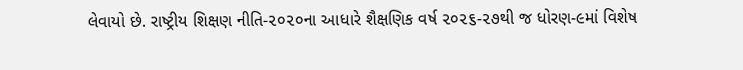લેવાયો છે. રાષ્ટ્રીય શિક્ષણ નીતિ-૨૦૨૦ના આધારે શૈક્ષણિક વર્ષ ૨૦૨૬-૨૭થી જ ધોરણ-૯માં વિશેષ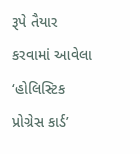રૂપે તૈયાર કરવામાં આવેલા ‘હોલિસ્ટિક પ્રોગ્રેસ કાર્ડ’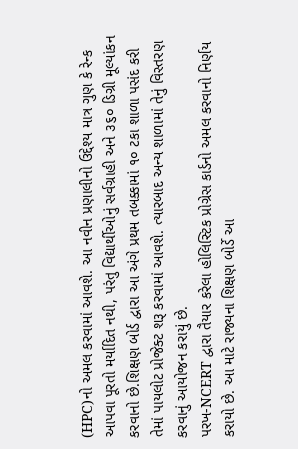(HPC)નો અમલ કરવામાં આવશે. આ નવીન પ્રણાલીનો ઉદ્દેશ્ય માત્ર ગુણ કે રેન્ક આપવા પૂરતો મર્યાદિત નથી, પરંતુ વિદ્યાર્થીઓનું સર્વગ્રાહી અને ૩૬૦ ડિગ્રી મૂલ્યાંકન કરવાનો છે.શિક્ષણ બોર્ડ દ્વારા આ અંગે પ્રથમ તબક્કામાં ૧૦ ટકા શાળા પસંદ કરી તેમાં પાયલોટ પ્રોજેક્ટ શરૂ કરવામાં આવશે. ત્યારબાદ અન્ય શાળામાં તેનું વિસ્તરણ કરવાનું આયોજન કરાયું છે.
પરખ-NCERT દ્વારા તૈયાર કરેલા હોલિસ્ટિક પ્રોગ્રેસ કાર્ડનો અમલ કરવાનો નિર્ણય કરાયો છે. આ માટે રાજ્યના શિક્ષણ બોર્ડે આ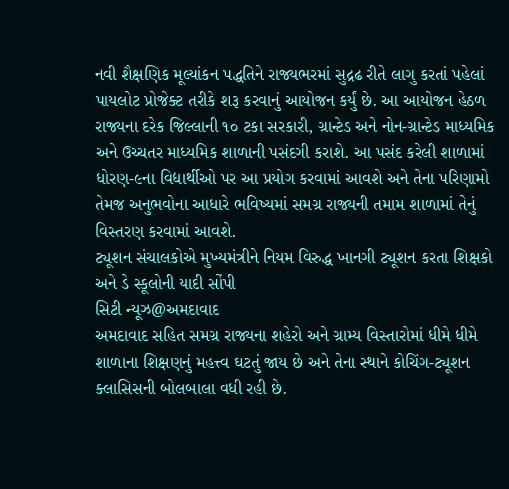નવી શૈક્ષણિક મૂલ્યાંકન પદ્ધતિને રાજ્યભરમાં સુદ્રઢ રીતે લાગુ કરતાં પહેલાં પાયલોટ પ્રોજેક્ટ તરીકે શરૂ કરવાનું આયોજન કર્યું છે. આ આયોજન હેઠળ રાજ્યના દરેક જિલ્લાની ૧૦ ટકા સરકારી, ગ્રાન્ટેડ અને નોન-ગ્રાન્ટેડ માધ્યમિક અને ઉચ્ચતર માધ્યમિક શાળાની પસંદગી કરાશે. આ પસંદ કરેલી શાળામાં ધોરણ-૯ના વિદ્યાર્થીઓ પર આ પ્રયોગ કરવામાં આવશે અને તેના પરિણામો તેમજ અનુભવોના આધારે ભવિષ્યમાં સમગ્ર રાજ્યની તમામ શાળામાં તેનું વિસ્તરણ કરવામાં આવશે.
ટ્યૂશન સંચાલકોએ મુખ્યમંત્રીને નિયમ વિરુદ્ધ ખાનગી ટ્યૂશન કરતા શિક્ષકો અને ડે સ્કૂલોની યાદી સોંપી
સિટી ન્યૂઝ@અમદાવાદ
અમદાવાદ સહિત સમગ્ર રાજ્યના શહેરો અને ગ્રામ્ય વિસ્તારોમાં ધીમે ધીમે શાળાના શિક્ષણનું મહત્ત્વ ઘટતું જાય છે અને તેના સ્થાને કોચિંગ-ટ્યૂશન ક્લાસિસની બોલબાલા વધી રહી છે.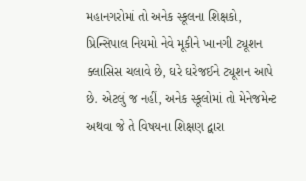મહાનગરોમાં તો અનેક સ્કૂલના શિક્ષકો, પ્રિન્સિપાલ નિયમો નેવે મૂકીને ખાનગી ટ્યૂશન ક્લાસિસ ચલાવે છે, ઘરે ઘરેજઈને ટ્યૂશન આપે છે. એટલું જ નહીં, અનેક સ્કૂલોમાં તો મેનેજમેન્ટ અથવા જે તે વિષયના શિક્ષણ દ્વારા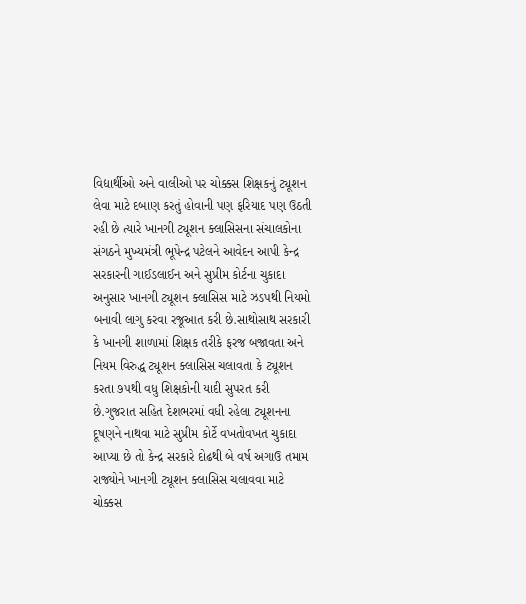વિદ્યાર્થીઓ અને વાલીઓ પર ચોક્કસ શિક્ષકનું ટ્યૂશન લેવા માટે દબાણ કરતું હોવાની પણ ફરિયાદ પણ ઉઠતી રહી છે ત્યારે ખાનગી ટ્યૂશન ક્લાસિસના સંચાલકોના સંગઠને મુખ્યમંત્રી ભૂપેન્દ્ર પટેલને આવેદન આપી કેન્દ્ર સરકારની ગાઈડલાઈન અને સુપ્રીમ કોર્ટના ચુકાદા અનુસાર ખાનગી ટ્યૂશન ક્લાસિસ માટે ઝડપથી નિયમો બનાવી લાગુ કરવા રજૂઆત કરી છે.સાથોસાથ સરકારી કે ખાનગી શાળામાં શિક્ષક તરીકે ફરજ બજાવતા અને નિયમ વિરુદ્ધ ટ્યૂશન ક્લાસિસ ચલાવતા કે ટ્યૂશન કરતા ૭૫થી વધુ શિક્ષકોની યાદી સુપરત કરી છે.ગુજરાત સહિત દેશભરમાં વધી રહેલા ટ્યૂશનના દૂષણને નાથવા માટે સુપ્રીમ કોર્ટે વખતોવખત ચુકાદા આપ્યા છે તો કેન્દ્ર સરકારે દોઢથી બે વર્ષ અગાઉ તમામ રાજ્યોને ખાનગી ટ્યૂશન ક્લાસિસ ચલાવવા માટે ચોક્કસ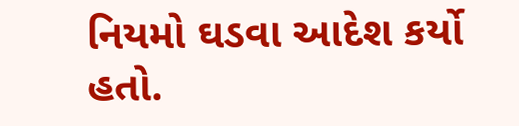નિયમો ઘડવા આદેશ કર્યો હતો.